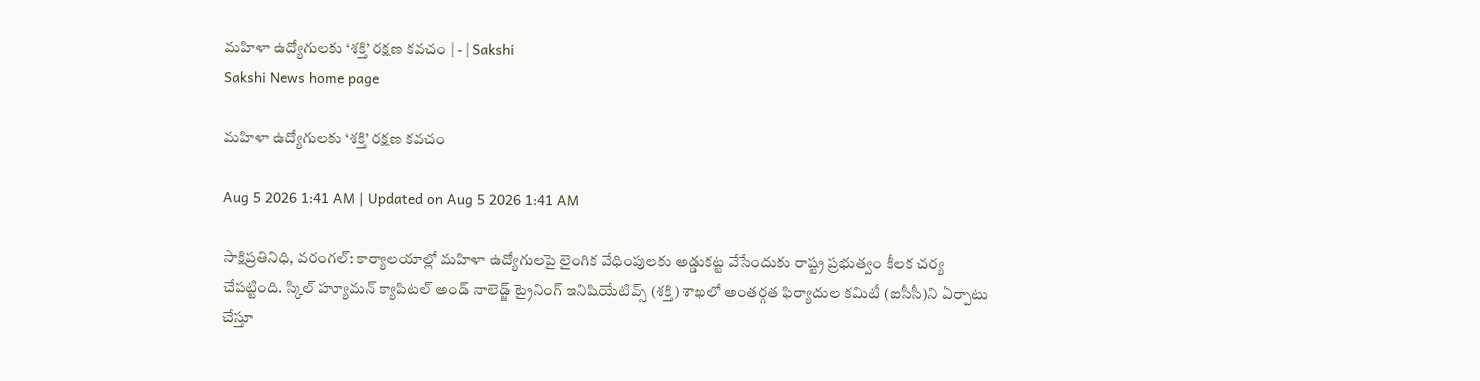మహిళా ఉద్యోగులకు ‘శక్తి’ రక్షణ కవచం | - | Sakshi
Sakshi News home page

మహిళా ఉద్యోగులకు ‘శక్తి’ రక్షణ కవచం

Aug 5 2026 1:41 AM | Updated on Aug 5 2026 1:41 AM

సాక్షిప్రతినిధి, వరంగల్‌: కార్యాలయాల్లో మహిళా ఉద్యోగులపై లైంగిక వేధింపులకు అడ్డుకట్ట వేసేందుకు రాష్ట్ర ప్రభుత్వం కీలక చర్య చేపట్టింది. స్కిల్‌ హ్యూమన్‌ క్యాపిటల్‌ అండ్‌ నాలెడ్జ్‌ ట్రైనింగ్‌ ఇనిషియేటివ్స్‌ (శక్తి) శాఖలో అంతర్గత ఫిర్యాదుల కమిటీ (ఐసీసీ)ని ఏర్పాటు చేస్తూ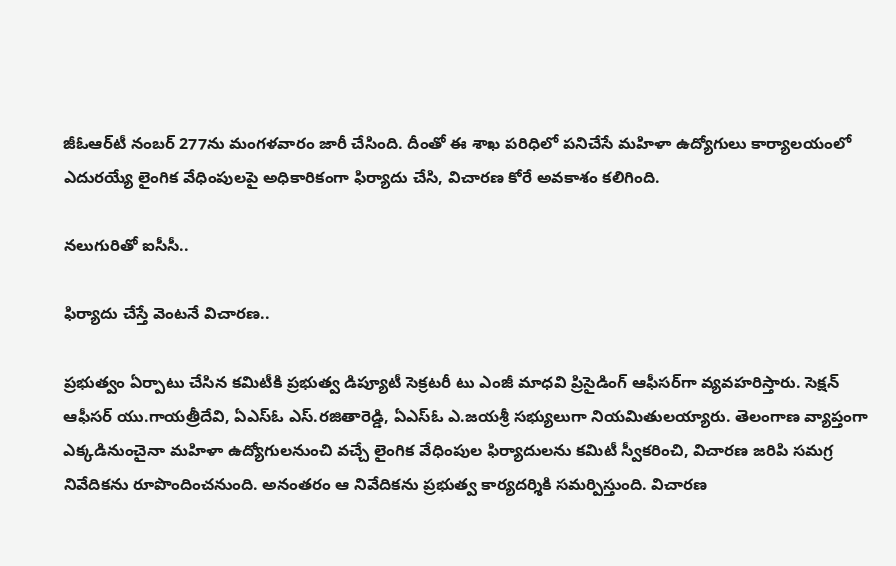జీఓఆర్‌టీ నంబర్‌ 277ను మంగళవారం జారీ చేసింది. దీంతో ఈ శాఖ పరిధిలో పనిచేసే మహిళా ఉద్యోగులు కార్యాలయంలో ఎదురయ్యే లైంగిక వేధింపులపై అధికారికంగా ఫిర్యాదు చేసి, విచారణ కోరే అవకాశం కలిగింది.

నలుగురితో ఐసీసీ..

ఫిర్యాదు చేస్తే వెంటనే విచారణ..

ప్రభుత్వం ఏర్పాటు చేసిన కమిటీకి ప్రభుత్వ డిప్యూటీ సెక్రటరీ టు ఎంజీ మాధవి ప్రిసైడింగ్‌ ఆఫీసర్‌గా వ్యవహరిస్తారు. సెక్షన్‌ ఆఫీసర్‌ యు.గాయత్రీదేవి, ఏఎస్‌ఓ ఎస్‌.రజితారెడ్డి, ఏఎస్‌ఓ ఎ.జయశ్రీ సభ్యులుగా నియమితులయ్యారు. తెలంగాణ వ్యాప్తంగా ఎక్కడినుంచైనా మహిళా ఉద్యోగులనుంచి వచ్చే లైంగిక వేధింపుల ఫిర్యాదులను కమిటీ స్వీకరించి, విచారణ జరిపి సమగ్ర నివేదికను రూపొందించనుంది. అనంతరం ఆ నివేదికను ప్రభుత్వ కార్యదర్శికి సమర్పిస్తుంది. విచారణ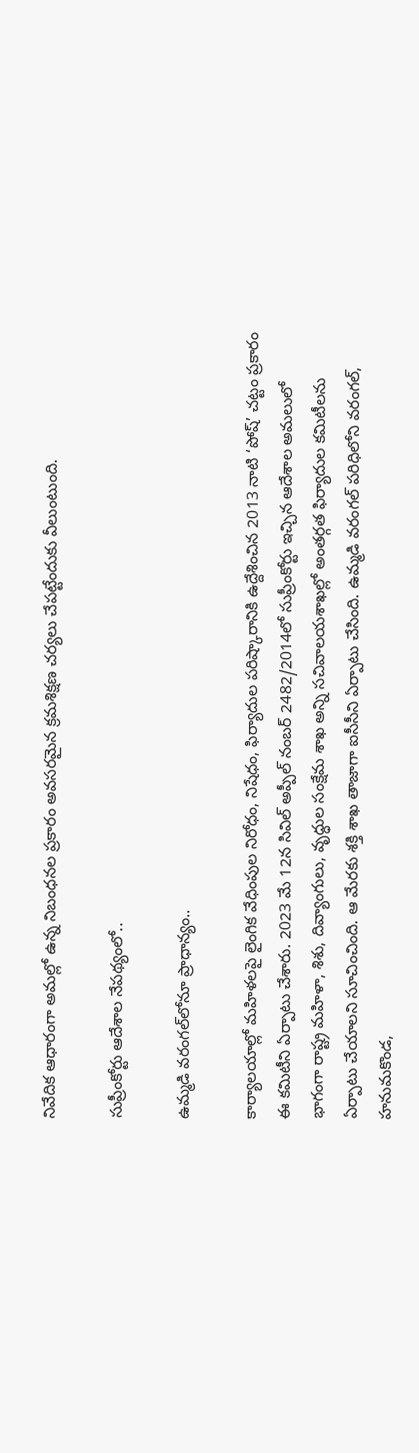నివేదిక ఆధారంగా అమల్లో ఉన్న నిబంధనల ప్రకారం అవసరమైన క్రమశిక్షణ చర్యలు చేపట్టేందుకు వీలుంటుంది.

సుప్రీంకోర్టు ఆదేశాల నేపథ్యంలో..

ఉమ్మడి వరంగల్‌లోనూ ప్రాధాన్యం..

కార్యాలయాల్లో మహిళలపై లైంగిక వేధింపుల నిరోధం, నిషేధం, ఫిర్యాదుల పరిష్కారానికి ఉద్దేశించిన 2013 నాటి ‘పోష్‌’ చట్టం ప్రకారం ఈ కమిటీని ఏర్పాటు చేశారు. 2023 మే 12న సివిల్‌ అప్పీల్‌ నంబర్‌ 2482/2014లో సుప్రీంకోర్టు ఇచ్చిన ఆదేశాల అమలులో భాగంగా రాష్ట్ర మహిళా, శిశు, దివ్యాంగులు, వృద్ధుల సంక్షేమ శాఖ అన్ని సచివాలయశాఖల్లో అంతర్గత ఫిర్యాదుల కమిటీలను ఏర్పాటు చేయాలని సూచించింది. ఆ మేరకు శక్తి శాఖ తాజాగా ఐసీసీని ఏర్పాటు చేసింది. ఉమ్మడి వరంగల్‌ పరిధిలోని వరంగల్‌, హనుమకొండ,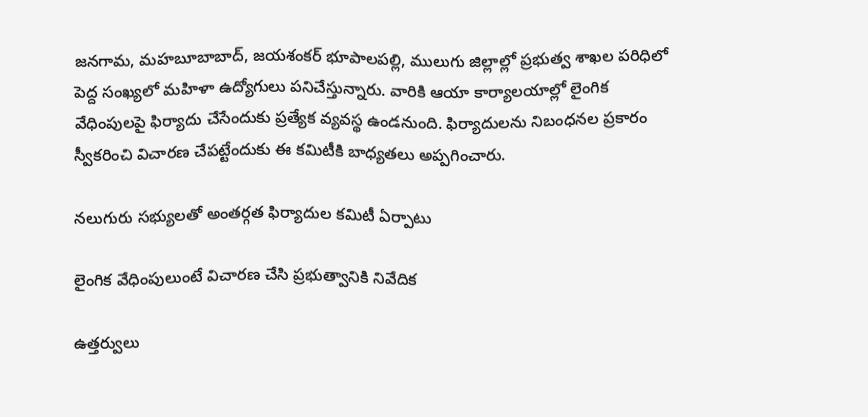జనగామ, మహబూబాబాద్‌, జయశంకర్‌ భూపాలపల్లి, ములుగు జిల్లాల్లో ప్రభుత్వ శాఖల పరిధిలో పెద్ద సంఖ్యలో మహిళా ఉద్యోగులు పనిచేస్తున్నారు. వారికి ఆయా కార్యాలయాల్లో లైంగిక వేధింపులపై ఫిర్యాదు చేసేందుకు ప్రత్యేక వ్యవస్థ ఉండనుంది. ఫిర్యాదులను నిబంధనల ప్రకారం స్వీకరించి విచారణ చేపట్టేందుకు ఈ కమిటీకి బాధ్యతలు అప్పగించారు.

నలుగురు సభ్యులతో అంతర్గత ఫిర్యాదుల కమిటీ ఏర్పాటు

లైంగిక వేధింపులుంటే విచారణ చేసి ప్రభుత్వానికి నివేదిక

ఉత్తర్వులు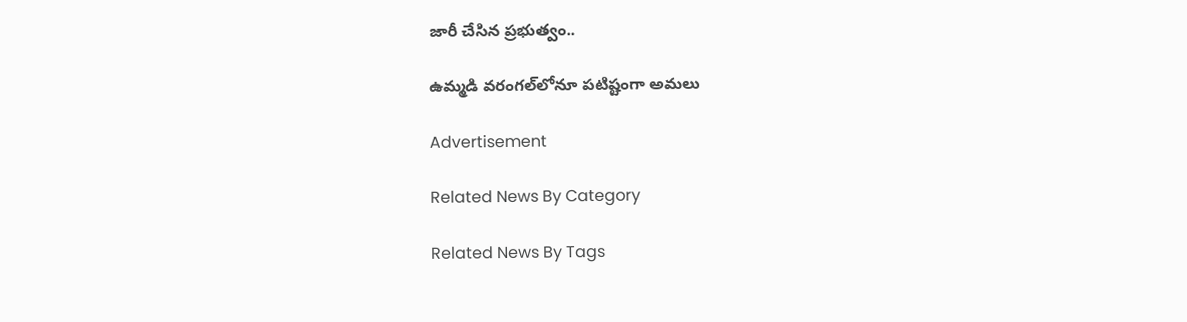జారీ చేసిన ప్రభుత్వం..

ఉమ్మడి వరంగల్‌లోనూ పటిష్టంగా అమలు

Advertisement

Related News By Category

Related News By Tags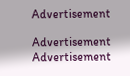Advertisement

Advertisement
Advertisement